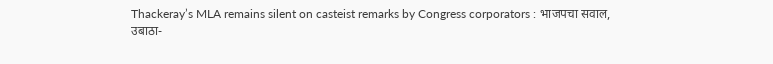Thackeray’s MLA remains silent on casteist remarks by Congress corporators : भाजपचा सवाल, उबाठा-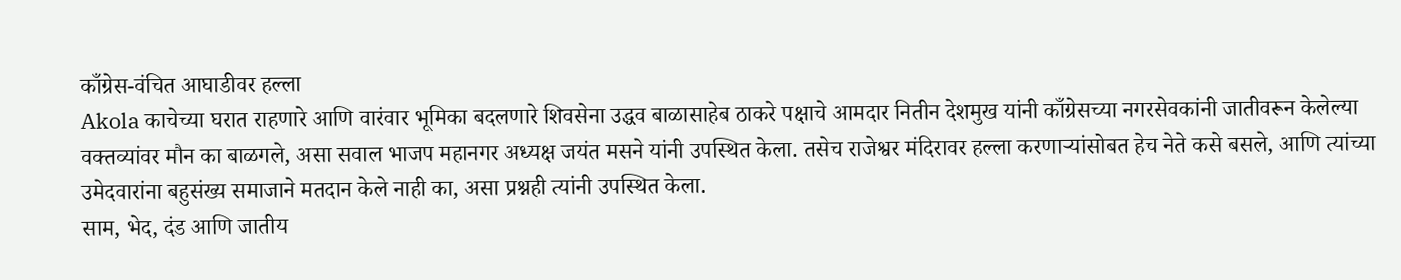काँग्रेस-वंचित आघाडीवर हल्ला
Akola काचेच्या घरात राहणारे आणि वारंवार भूमिका बदलणारे शिवसेना उद्धव बाळासाहेब ठाकरे पक्षाचे आमदार नितीन देशमुख यांनी काँग्रेसच्या नगरसेवकांनी जातीवरून केलेल्या वक्तव्यांवर मौन का बाळगले, असा सवाल भाजप महानगर अध्यक्ष जयंत मसने यांनी उपस्थित केला. तसेच राजेश्वर मंदिरावर हल्ला करणाऱ्यांसोबत हेच नेते कसे बसले, आणि त्यांच्या उमेदवारांना बहुसंख्य समाजाने मतदान केले नाही का, असा प्रश्नही त्यांनी उपस्थित केला.
साम, भेद, दंड आणि जातीय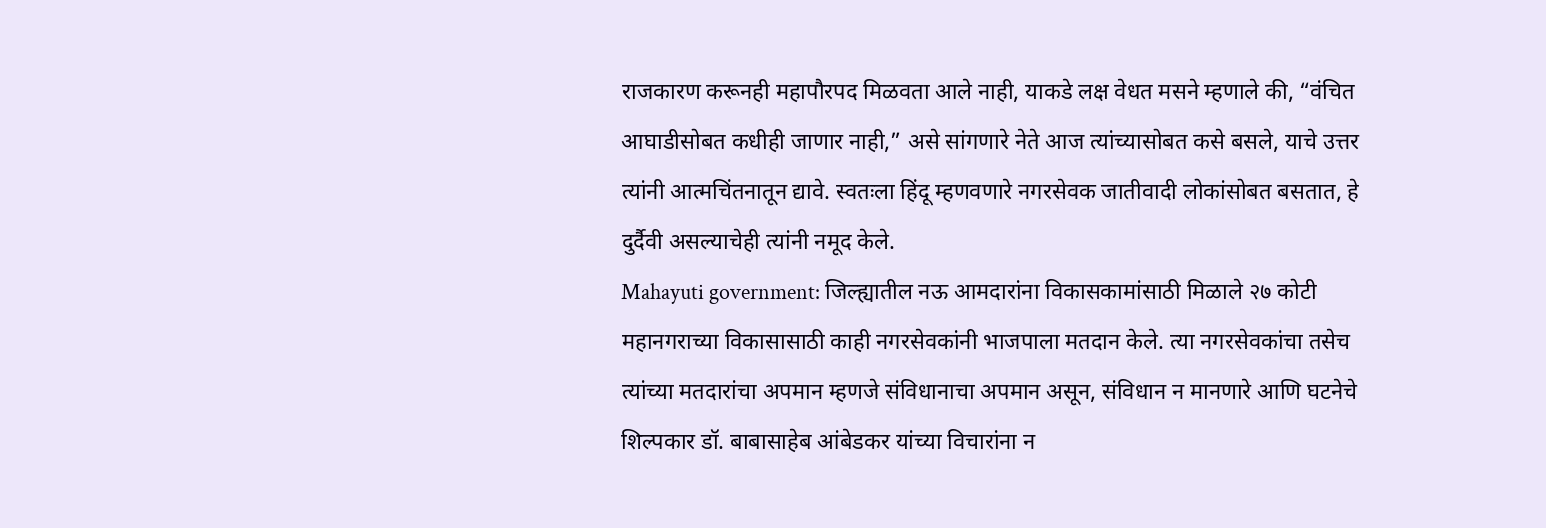राजकारण करूनही महापौरपद मिळवता आले नाही, याकडे लक्ष वेधत मसने म्हणाले की, “वंचित आघाडीसोबत कधीही जाणार नाही,” असे सांगणारे नेते आज त्यांच्यासोबत कसे बसले, याचे उत्तर त्यांनी आत्मचिंतनातून द्यावे. स्वतःला हिंदू म्हणवणारे नगरसेवक जातीवादी लोकांसोबत बसतात, हे दुर्दैवी असल्याचेही त्यांनी नमूद केले.
Mahayuti government: जिल्ह्यातील नऊ आमदारांना विकासकामांसाठी मिळाले २७ कोटी
महानगराच्या विकासासाठी काही नगरसेवकांनी भाजपाला मतदान केले. त्या नगरसेवकांचा तसेच त्यांच्या मतदारांचा अपमान म्हणजे संविधानाचा अपमान असून, संविधान न मानणारे आणि घटनेचे शिल्पकार डॉ. बाबासाहेब आंबेडकर यांच्या विचारांना न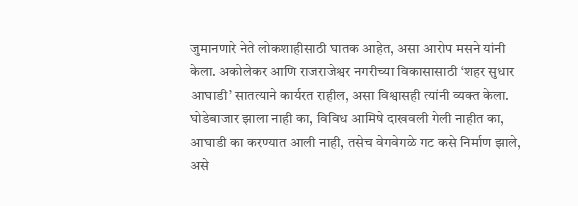जुमानणारे नेते लोकशाहीसाठी घातक आहेत, असा आरोप मसने यांनी केला. अकोलेकर आणि राजराजेश्वर नगरीच्या विकासासाठी ‘शहर सुधार आघाडी’ सातत्याने कार्यरत राहील, असा विश्वासही त्यांनी व्यक्त केला.
घोडेबाजार झाला नाही का, विविध आमिषे दाखवली गेली नाहीत का, आघाडी का करण्यात आली नाही, तसेच वेगवेगळे गट कसे निर्माण झाले, असे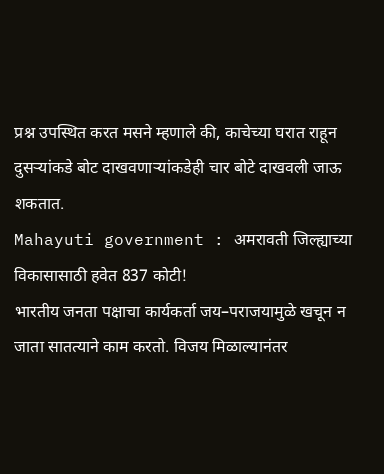प्रश्न उपस्थित करत मसने म्हणाले की, काचेच्या घरात राहून दुसऱ्यांकडे बोट दाखवणाऱ्यांकडेही चार बोटे दाखवली जाऊ शकतात.
Mahayuti government : अमरावती जिल्ह्याच्या विकासासाठी हवेत 837 कोटी!
भारतीय जनता पक्षाचा कार्यकर्ता जय–पराजयामुळे खचून न जाता सातत्याने काम करतो. विजय मिळाल्यानंतर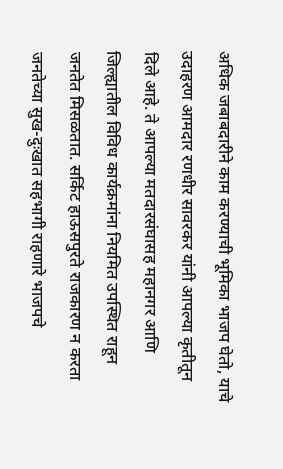अधिक जबाबदारीने काम करण्याची भूमिका भाजप घेतो, याचे उदाहरण आमदार रणधीर सावरकर यांनी आपल्या कृतीतून दिले आहे. ते आपल्या मतदारसंघासह महानगर आणि जिल्ह्यातील विविध कार्यक्रमांना नियमित उपस्थित राहून जनतेत मिसळतात. सर्किट हाऊसपुरते राजकारण न करता जनतेच्या सुख-दुःखात सहभागी राहणारे भाजपचे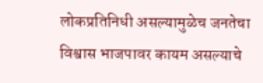लोकप्रतिनिधी असल्यामुळेच जनतेचा विश्वास भाजपावर कायम असल्याचे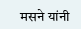मसने यांनी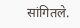सांगितले.